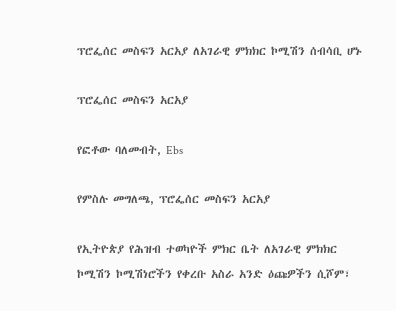ፕሮፌሰር መስፍን አርአያ ለአገራዊ ምክክር ኮሚሽን ሰብሳቢ ሆኑ

ፕሮፌሰር መስፍን አርአያ

የፎቶው ባለመብት, Ebs

የምስሉ መግለጫ, ፕሮፌሰር መስፍን አርአያ

የኢትዮጵያ የሕዝብ ተወካዮች ምክር ቤት ለአገራዊ ምክክር ኮሚሽን ኮሚሽነሮችን የቀረቡ አስራ አንድ ዕጩዎችን ሲሾም፣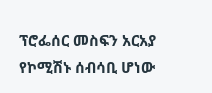ፕሮፌሰር መስፍን አርአያ የኮሚሽኑ ሰብሳቢ ሆነው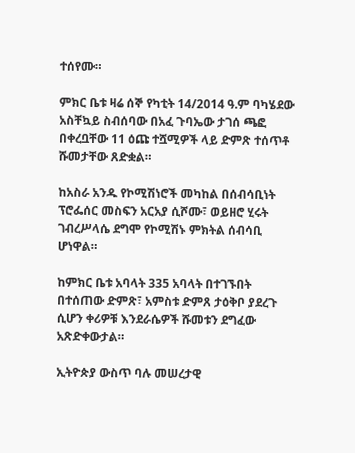ተሰየሙ።

ምክር ቤቱ ዛሬ ሰኞ የካቲት 14/2014 ዓ.ም ባካሄደው አስቸኳይ ስብሰባው በአፈ ጉባኤው ታገሰ ጫፎ በቀረቧቸው 11 ዕጩ ተሿሚዎች ላይ ድምጽ ተሰጥቶ ሹመታቸው ጸድቋል።

ከአስራ አንዱ የኮሚሽነሮች መካከል በሰብሳቢነት ፕሮፌሰር መስፍን አርአያ ሲሾሙ፣ ወይዘሮ ሂሩት ገብረሥላሴ ደግሞ የኮሚሽኑ ምክትል ሰብሳቢ ሆነዋል።

ከምክር ቤቱ አባላት 335 አባላት በተገኙበት በተሰጠው ድምጽ፣ አምስቱ ድምጸ ታዕቅቦ ያደረጉ ሲሆን ቀሪዎቹ እንደራሴዎች ሹመቱን ደግፈው አጽድቀውታል።

ኢትዮጵያ ውስጥ ባሉ መሠረታዊ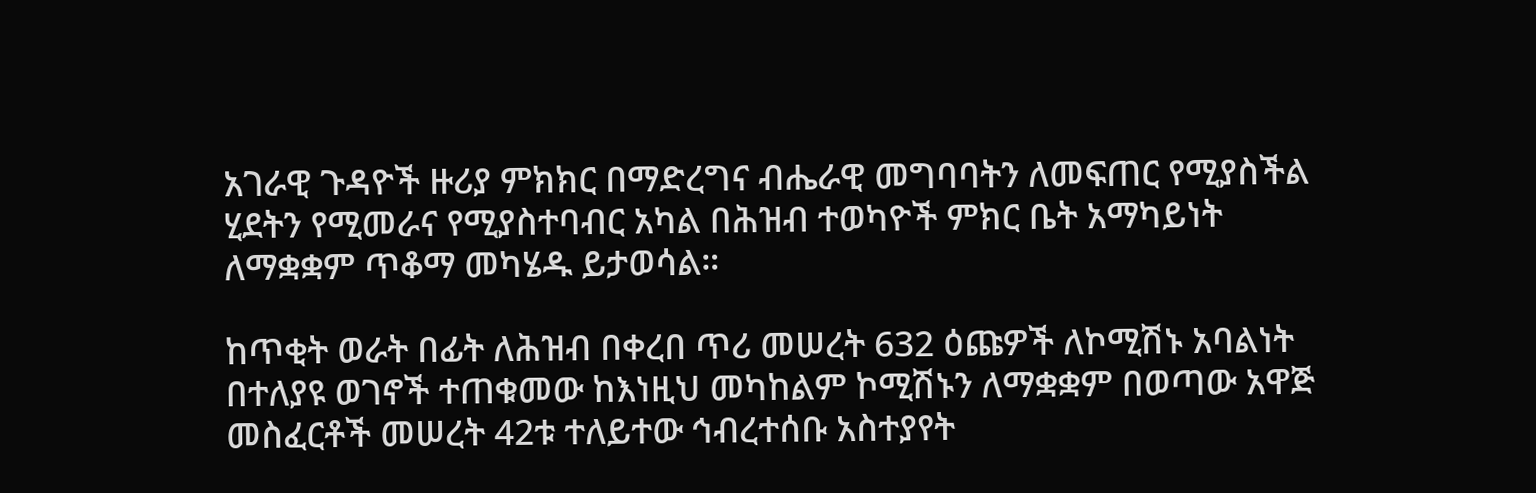አገራዊ ጉዳዮች ዙሪያ ምክክር በማድረግና ብሔራዊ መግባባትን ለመፍጠር የሚያስችል ሂደትን የሚመራና የሚያስተባብር አካል በሕዝብ ተወካዮች ምክር ቤት አማካይነት ለማቋቋም ጥቆማ መካሄዱ ይታወሳል።

ከጥቂት ወራት በፊት ለሕዝብ በቀረበ ጥሪ መሠረት 632 ዕጩዎች ለኮሚሽኑ አባልነት በተለያዩ ወገኖች ተጠቁመው ከእነዚህ መካከልም ኮሚሽኑን ለማቋቋም በወጣው አዋጅ መስፈርቶች መሠረት 42ቱ ተለይተው ኅብረተሰቡ አስተያየት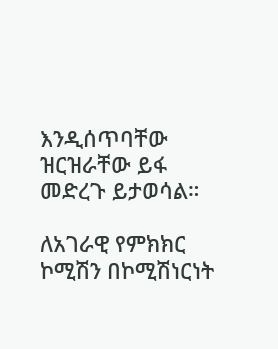እንዲሰጥባቸው ዝርዝራቸው ይፋ መድረጉ ይታወሳል።

ለአገራዊ የምክክር ኮሚሽን በኮሚሽነርነት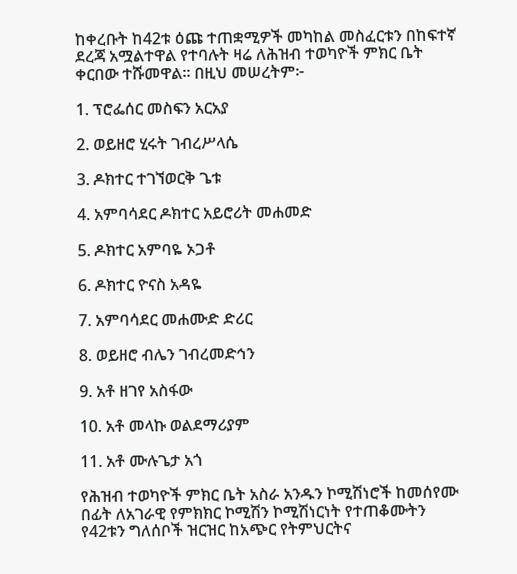ከቀረቡት ከ42ቱ ዕጩ ተጠቋሚዎች መካከል መስፈርቱን በከፍተኛ ደረጃ አሟልተዋል የተባሉት ዛሬ ለሕዝብ ተወካዮች ምክር ቤት ቀርበው ተሹመዋል። በዚህ መሠረትም፦

1. ፕሮፌሰር መስፍን አርአያ

2. ወይዘሮ ሂሩት ገብረሥላሴ

3. ዶክተር ተገኘወርቅ ጌቱ

4. አምባሳደር ዶክተር አይሮሪት መሐመድ

5. ዶክተር አምባዬ ኦጋቶ

6. ዶክተር ዮናስ አዳዬ

7. አምባሳደር መሐሙድ ድሪር

8. ወይዘሮ ብሌን ገብረመድኅን

9. አቶ ዘገየ አስፋው

10. አቶ መላኩ ወልደማሪያም

11. አቶ ሙሉጌታ አጎ

የሕዝብ ተወካዮች ምክር ቤት አስራ አንዱን ኮሚሽነሮች ከመሰየሙ በፊት ለአገራዊ የምክክር ኮሚሽን ኮሚሽነርነት የተጠቆሙትን የ42ቱን ግለሰቦች ዝርዝር ከአጭር የትምህርትና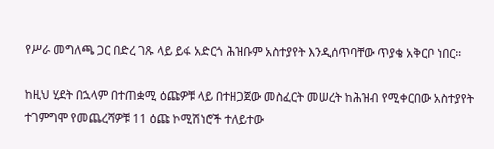የሥራ መግለጫ ጋር በድረ ገጹ ላይ ይፋ አድርጎ ሕዝቡም አስተያየት እንዲሰጥባቸው ጥያቄ አቅርቦ ነበር።

ከዚህ ሂደት በኋላም በተጠቋሚ ዕጩዎቹ ላይ በተዘጋጀው መስፈርት መሠረት ከሕዝብ የሚቀርበው አስተያየት ተገምግሞ የመጨረሻዎቹ 11 ዕጩ ኮሚሽነሮች ተለይተው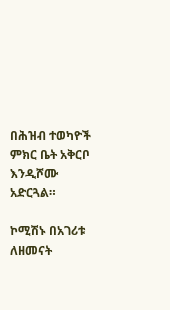በሕዝብ ተወካዮች ምክር ቤት አቅርቦ እንዲሾሙ አድርጓል።

ኮሚሽኑ በአገሪቱ ለዘመናት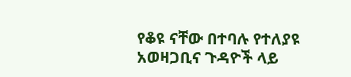የቆዩ ናቸው በተባሉ የተለያዩ አወዛጋቢና ጉዳዮች ላይ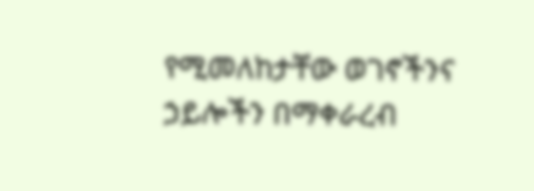የሚመለከታቸው ወገኖችንና ኃይሎችን በማቀራረብ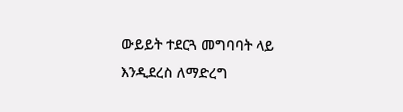ውይይት ተደርጓ መግባባት ላይ እንዲደረስ ለማድረግ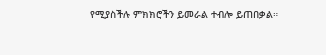የሚያስችሉ ምክክሮችን ይመራል ተብሎ ይጠበቃል።